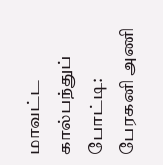மாவட்ட கால்பந்துப் போட்டி: பேரகனி அணி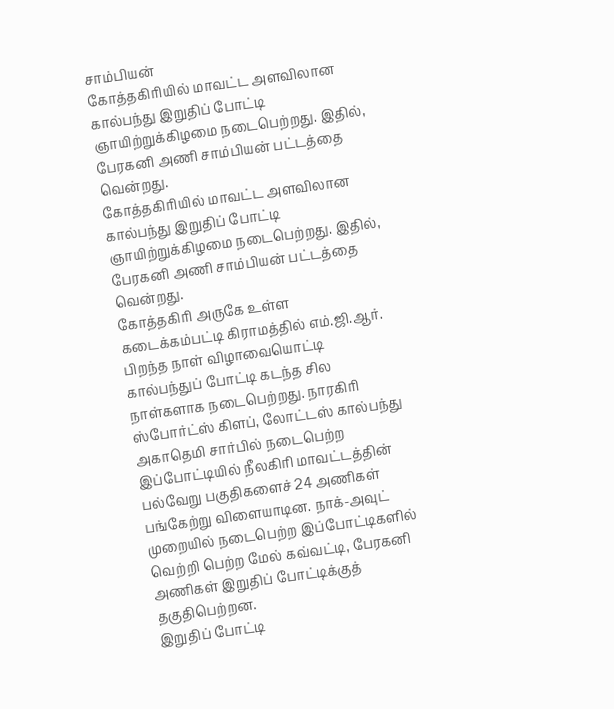சாம்பியன்
கோத்தகிரியில் மாவட்ட அளவிலான கால்பந்து இறுதிப் போட்டி ஞாயிற்றுக்கிழமை நடைபெற்றது. இதில், பேரகனி அணி சாம்பியன் பட்டத்தை வென்றது.
கோத்தகிரியில் மாவட்ட அளவிலான கால்பந்து இறுதிப் போட்டி ஞாயிற்றுக்கிழமை நடைபெற்றது. இதில், பேரகனி அணி சாம்பியன் பட்டத்தை வென்றது.
கோத்தகிரி அருகே உள்ள கடைக்கம்பட்டி கிராமத்தில் எம்.ஜி.ஆர். பிறந்த நாள் விழாவையொட்டி கால்பந்துப் போட்டி கடந்த சில நாள்களாக நடைபெற்றது. நாரகிரி ஸ்போர்ட்ஸ் கிளப், லோட்டஸ் கால்பந்து அகாதெமி சார்பில் நடைபெற்ற இப்போட்டியில் நீலகிரி மாவட்டத்தின் பல்வேறு பகுதிகளைச் 24 அணிகள் பங்கேற்று விளையாடின. நாக்-அவுட் முறையில் நடைபெற்ற இப்போட்டிகளில் வெற்றி பெற்ற மேல் கவ்வட்டி, பேரகனி அணிகள் இறுதிப் போட்டிக்குத் தகுதிபெற்றன.
இறுதிப் போட்டி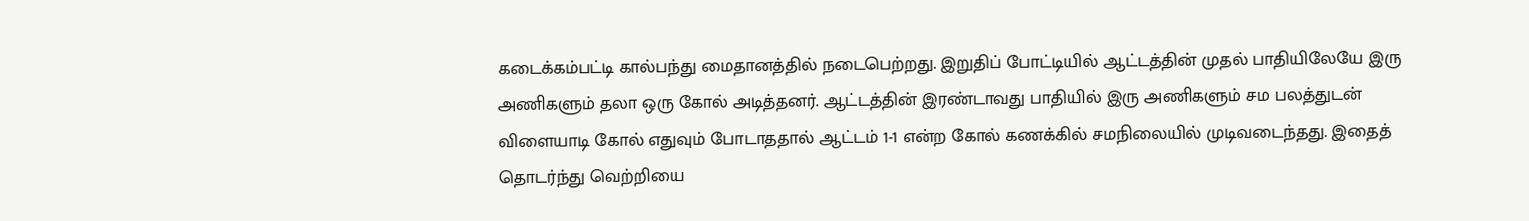கடைக்கம்பட்டி கால்பந்து மைதானத்தில் நடைபெற்றது. இறுதிப் போட்டியில் ஆட்டத்தின் முதல் பாதியிலேயே இரு அணிகளும் தலா ஒரு கோல் அடித்தனர். ஆட்டத்தின் இரண்டாவது பாதியில் இரு அணிகளும் சம பலத்துடன் விளையாடி கோல் எதுவும் போடாததால் ஆட்டம் 1-1 என்ற கோல் கணக்கில் சமநிலையில் முடிவடைந்தது. இதைத் தொடர்ந்து வெற்றியை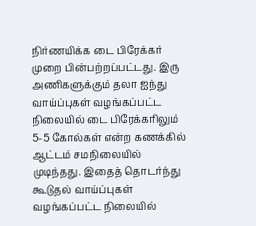நிர்ணயிக்க டை பிரேக்கர் முறை பின்பற்றப்பட்டது. இரு அணிகளுக்கும் தலா ஐந்து வாய்ப்புகள் வழங்கப்பட்ட நிலையில் டை பிரேக்கரிலும் 5-5 கோல்கள் என்ற கணக்கில் ஆட்டம் சமநிலையில் முடிந்தது. இதைத் தொடர்ந்து கூடுதல் வாய்ப்புகள் வழங்கப்பட்ட நிலையில்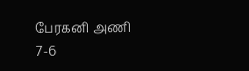பேரகனி அணி 7-6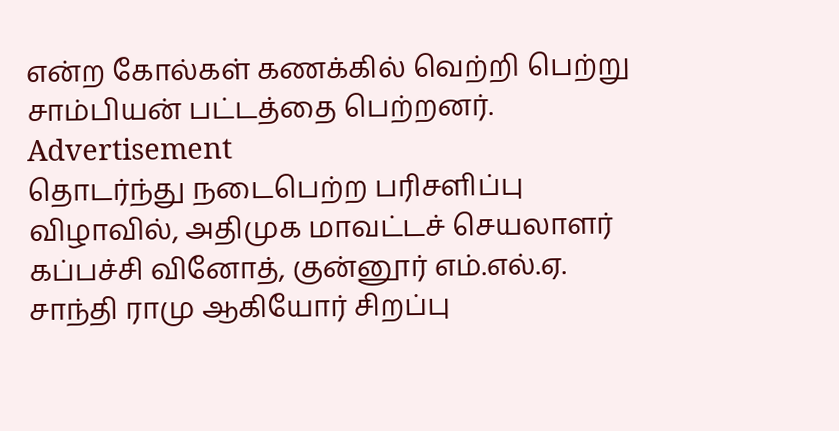என்ற கோல்கள் கணக்கில் வெற்றி பெற்று சாம்பியன் பட்டத்தை பெற்றனர்.
Advertisement
தொடர்ந்து நடைபெற்ற பரிசளிப்பு விழாவில், அதிமுக மாவட்டச் செயலாளர் கப்பச்சி வினோத், குன்னூர் எம்.எல்.ஏ. சாந்தி ராமு ஆகியோர் சிறப்பு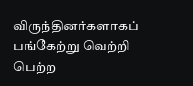விருந்தினர்களாகப் பங்கேற்று வெற்றி பெற்ற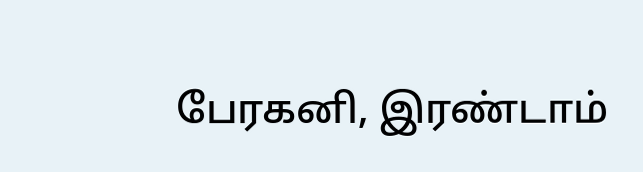பேரகனி, இரண்டாம்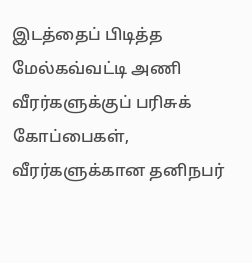இடத்தைப் பிடித்த மேல்கவ்வட்டி அணி வீரர்களுக்குப் பரிசுக் கோப்பைகள், வீரர்களுக்கான தனிநபர்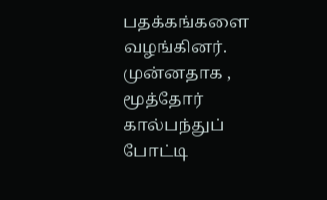பதக்கங்களை வழங்கினர். முன்னதாக , மூத்தோர் கால்பந்துப் போட்டி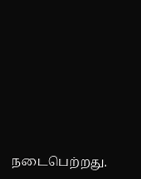நடைபெற்றது.